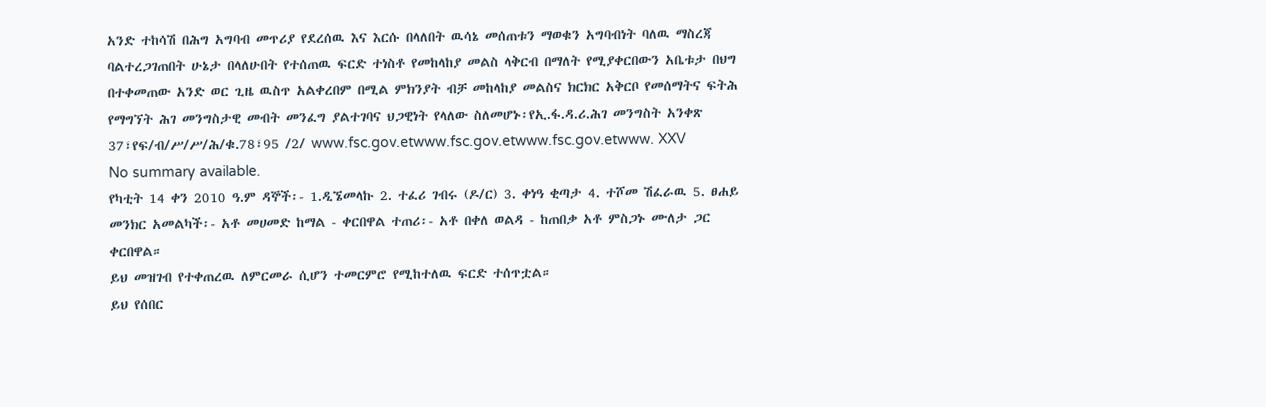አንድ ተከሳሽ በሕግ አግባብ መጥሪያ የደረሰዉ እና እርሱ በላለበት ዉሳኔ መሰጠቱን ማወቁን አግባብነት ባለዉ ማስረጃ ባልተረጋገጠበት ሁኔታ በላለሁበት የተሰጠዉ ፍርድ ተነስቶ የመከላከያ መልስ ላቅርብ በማለት የሚያቀርበውን አቤቱታ በህግ በተቀመጠው አንድ ወር ጊዜ ዉስጥ አልቀረበም በሚል ምክንያት ብቻ መከላከያ መልስና ክርክር አቅርቦ የመሰማትና ፍትሕ የማግኘት ሕገ መንግስታዊ መብት መንፈግ ያልተገባና ህጋዊነት የላለው ስለመሆኑ፡የኢ.ፋ.ዳ.ሪ.ሕገ መንግስት አንቀጽ 37፣የፍ/ብ/ሥ/ሥ/ሕ/ቁ.78፣95 /2/ www.fsc.gov.etwww.fsc.gov.etwww.fsc.gov.etwww. XXV
No summary available.
የካቲት 14 ቀን 2010 ዓ.ም ዳኞች፡- 1.ዲኜመላኩ 2. ተፈሪ ገብሩ (ዶ/ር) 3. ቀነዓ ቂጣታ 4. ተሾመ ሽፈራዉ 5. ፀሐይ መንክር አመልካች፡- አቶ መሀመድ ከማል - ቀርበዋል ተጠሪ፡- አቶ በቀለ ወልዳ - ከጠበቃ አቶ ምስጋኑ ሙለታ ጋር ቀርበዋል።
ይህ መዝገብ የተቀጠረዉ ለምርመራ ሲሆን ተመርምሮ የሚከተለዉ ፍርድ ተሰጥቷል።
ይህ የሰበር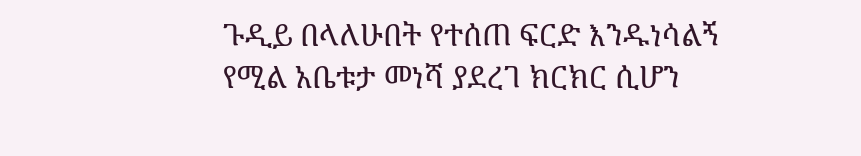ጉዲይ በላለሁበት የተሰጠ ፍርድ እንዱነሳልኝ የሚል አቤቱታ መነሻ ያደረገ ክርክር ሲሆን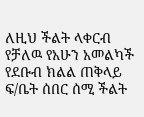ለዚህ ችልት ላቀርብ የቻለዉ የአሁን አመልካች የደቡብ ክልል ጠቅላይ ፍ/ቤት ሰበር ሰሚ ችልት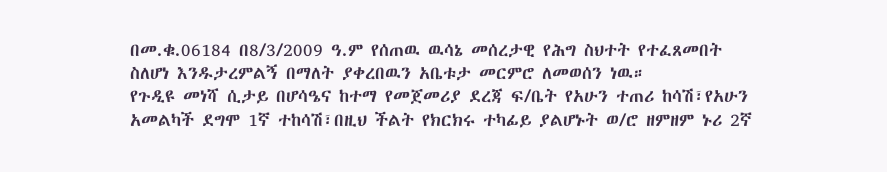በመ.ቁ.06184 በ8/3/2009 ዓ.ም የሰጠዉ ዉሳኔ መሰረታዊ የሕግ ስህተት የተፈጸመበት ስለሆነ እንዱታረምልኝ በማለት ያቀረበዉን አቤቱታ መርምሮ ለመወሰን ነዉ።
የጉዲዩ መነሻ ሲታይ በሆሳዔና ከተማ የመጀመሪያ ደረጃ ፍ/ቤት የአሁን ተጠሪ ከሳሽ፣የአሁን አመልካች ደግሞ 1ኛ ተከሳሽ፣በዚህ ችልት የክርክሩ ተካፊይ ያልሆኑት ወ/ሮ ዘምዘም ኑሪ 2ኛ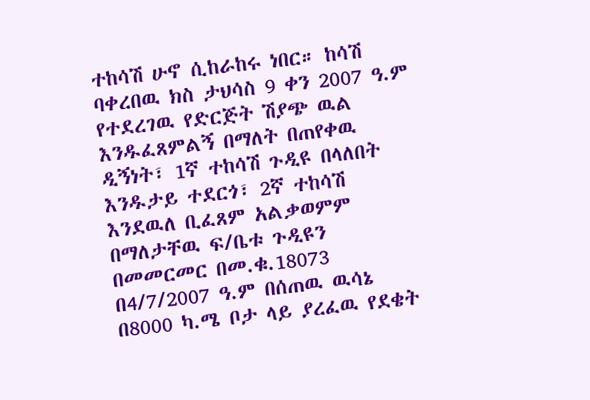ተከሳሽ ሁኖ ሲከራከሩ ነበር። ከሳሽ ባቀረበዉ ክስ ታህሳስ 9 ቀን 2007 ዓ.ም የተደረገዉ የድርጅት ሽያጭ ዉል እንዱፈጸምልኝ በማለት በጠየቀዉ ዲኝነት፣ 1ኛ ተከሳሽ ጉዲዩ በላለበት እንዱታይ ተደርጎ፣ 2ኛ ተከሳሽ እንደዉለ ቢፈጸም አልቃወምም በማለታቸዉ ፍ/ቤቱ ጉዲዩን በመመርመር በመ.ቁ.18073 በ4/7/2007 ዓ.ም በሰጠዉ ዉሳኔ በ8000 ካ.ሜ ቦታ ላይ ያረፈዉ የደቄት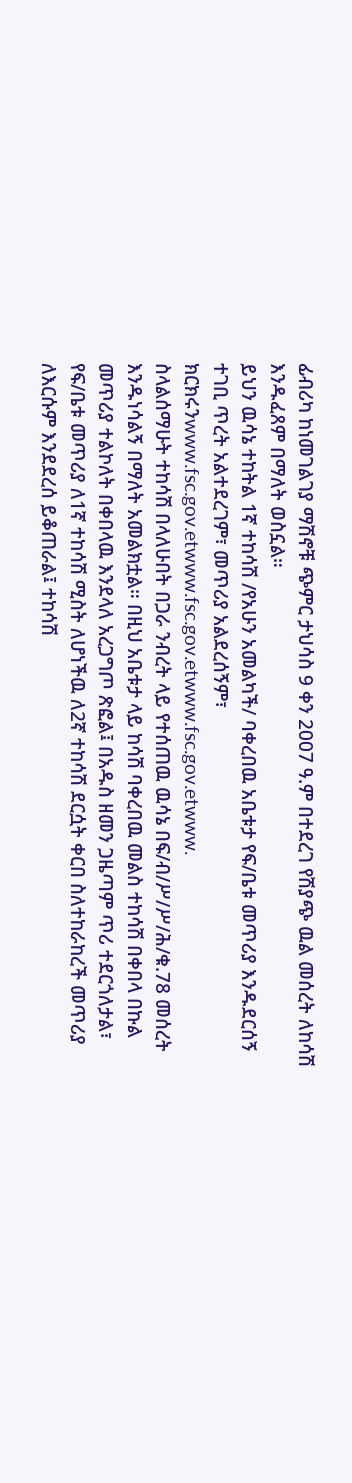ፊብሪካ ከነመገልገያ ማሽኖቹ ጭምር ታህሳስ 9 ቀን 2007 ዓ.ም በተደረገ የሽያጭ ዉል መሰረት ለከሳሽ እንዱፈጸም በማለት ወስኗል።
ይህን ዉሳኔ ተከትል 1ኛ ተከሳሽ /የአሁን አመልካች/ ባቀረበዉ አቤቱታ የፍ/ቤቱ መጥሪያ እንዱደርሰኝ ተገቢ ጥረት አልተደረገም፣ መጥሪያ አልደረሰኝም፣ ክርክሩንwww.fsc.gov.etwww.fsc.gov.etwww.fsc.gov.etwww.
ስላልሰማሁት ተከሳሽ በላለሁበት በጋራ ንብረት ላይ የተሰጠዉ ዉሳኔ በፍ/ብ/ሥ/ሥ/ሕ/ቁ.78 መሰረት እንዱነሳልኝ በማለት አመልክቷል። በዚህ አቤቱታ ላይ ከሳሽ ባቀረበዉ መልስ ተከሳሽ በቀበላ በኩል መጥሪያ ተልኮለት በቀበላዉ እንደላለ አረጋግጦ ጽፎል፤ በአዱስ ዘመን ጋዜጣም ጥሪ ተደርጎለታል፣ የፍ/ቤቱ መጥሪያ ለ1ኛ ተከሳሽ ሚስት ለሆነችዉ ለ2ኛ ተከሳሽ ደርሷት ቀርበ ስለተከራከረች መጥሪያ ለእርሱም እንደደረሰ ይቆጠራል፤ ተከሳሽ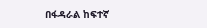በፋዳራል ከፍተኛ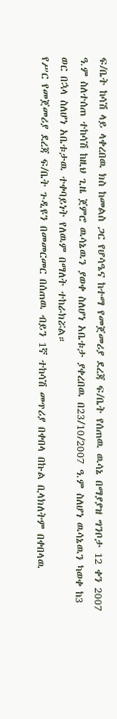ፍ/ቤት ከሳሽ ላይ ላቀረበዉ ክስ ከመልስ ጋር የሆሳዔና ከተማ የመጀመሪያ ደረጃ ፍ/ቤት የሰጠዉ ዉሳኔ በማያያዝ ግንቦታ 12 ቀን 2007 ዓ.ም ስለተሰጠ ተከሳሽ ከዚህ ጊዜ ጀምሮ ዉሳኔዉን ያወቀ ስለሆነ አቤቱታ ያቀረበዉ በ23/10/2007 ዓ.ም ስለሆነ ዉሳኔዉን ካወቀ ከ3 ወር በኋላ ስለሆነ አቤቱታዉ ተቀባይነት የለዉም በማለት ተከራክሯል።
የሥር የመጀመሪያ ደረጃ ፍ/ቤት ጉዲዩን በመመርመር በሰጠዉ ብይን 1ኛ ተከሳሽ መጥሪያ በቀበላ በኩል ቢላክለትም በቀበላዉ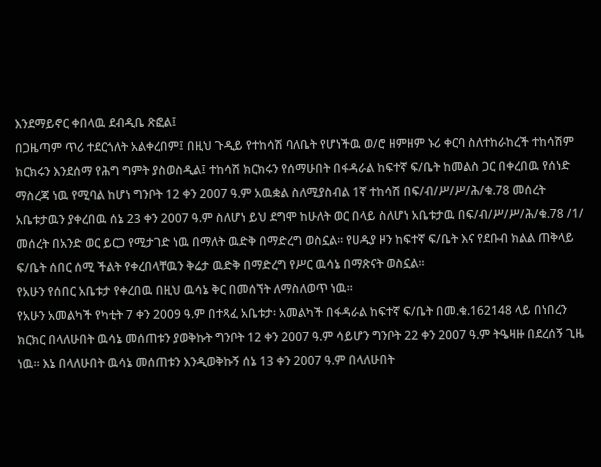እንደማይኖር ቀበላዉ ደብዲቤ ጽፎል፤
በጋዜጣም ጥሪ ተደርጎለት አልቀረበም፤ በዚህ ጉዲይ የተከሳሽ ባለቤት የሆነችዉ ወ/ሮ ዘምዘም ኑሪ ቀርባ ስለተከራከረች ተከሳሽም ክርክሩን እንደሰማ የሕግ ግምት ያስወስዲል፤ ተከሳሽ ክርክሩን የሰማሁበት በፋዳራል ከፍተኛ ፍ/ቤት ከመልስ ጋር በቀረበዉ የሰነድ ማስረጃ ነዉ የሚባል ከሆነ ግንቦት 12 ቀን 2007 ዓ.ም አዉቋል ስለሚያስብል 1ኛ ተከሳሽ በፍ/ብ/ሥ/ሥ/ሕ/ቁ.78 መሰረት አቤቱታዉን ያቀረበዉ ሰኔ 23 ቀን 2007 ዓ.ም ስለሆነ ይህ ደግሞ ከሁለት ወር በላይ ስለሆነ አቤቱታዉ በፍ/ብ/ሥ/ሥ/ሕ/ቁ.78 /1/ መሰረት በአንድ ወር ይርጋ የሚታገድ ነዉ በማለት ዉድቅ በማድረግ ወስኗል። የሀዱያ ዞን ከፍተኛ ፍ/ቤት እና የደቡብ ክልል ጠቅላይ ፍ/ቤት ሰበር ሰሚ ችልት የቀረበላቸዉን ቅሬታ ዉድቅ በማድረግ የሥር ዉሳኔ በማጽናት ወስኗል።
የአሁን የሰበር አቤቱታ የቀረበዉ በዚህ ዉሳኔ ቅር በመሰኘት ለማስለወጥ ነዉ።
የአሁን አመልካች የካቲት 7 ቀን 2009 ዓ.ም በተጻፈ አቤቱታ፡ አመልካች በፋዳራል ከፍተኛ ፍ/ቤት በመ.ቁ.162148 ላይ በነበረን ክርክር በላለሁበት ዉሳኔ መሰጠቱን ያወቅኩት ግንቦት 12 ቀን 2007 ዓ.ም ሳይሆን ግንቦት 22 ቀን 2007 ዓ.ም ትዔዛዙ በደረሰኝ ጊዜ ነዉ። እኔ በላለሁበት ዉሳኔ መሰጠቱን እንዲወቅኩኝ ሰኔ 13 ቀን 2007 ዓ.ም በላለሁበት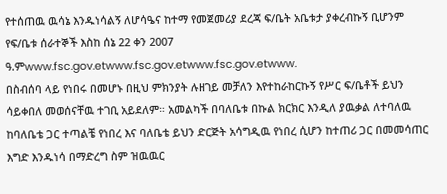የተሰጠዉ ዉሳኔ እንዱነሳልኝ ለሆሳዔና ከተማ የመጀመሪያ ደረጃ ፍ/ቤት አቤቱታ ያቀረብኩኝ ቢሆንም የፍ/ቤቱ ሰራተኞች እስከ ሰኔ 22 ቀን 2007 ዓ.ምwww.fsc.gov.etwww.fsc.gov.etwww.fsc.gov.etwww.
በስብሰባ ላይ የነበሩ በመሆኑ በዚህ ምክንያት ሉዘገይ መቻለን እየተከራከርኩኝ የሥር ፍ/ቤቶች ይህን ሳይቀበለ መወሰናቸዉ ተገቢ አይደለም። አመልካች በባለቤቱ በኩል ክርክር እንዲለ ያዉቃል ለተባለዉ ከባለቤቴ ጋር ተጣልቼ የነበረ እና ባለቤቴ ይህን ድርጅት አሳግዲዉ የነበረ ሲሆን ከተጠሪ ጋር በመመሳጠር እግድ እንዱነሳ በማድረግ ስም ዝዉዉር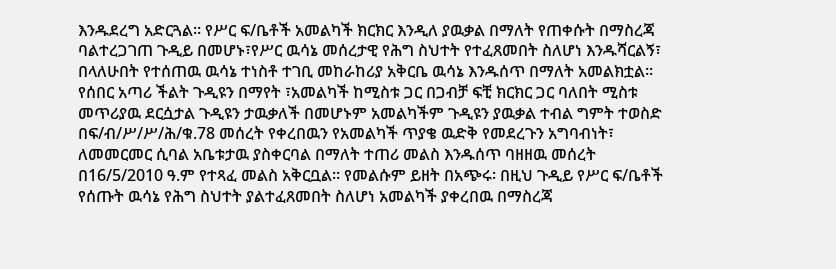እንዱደረግ አድርጓል። የሥር ፍ/ቤቶች አመልካች ክርክር እንዲለ ያዉቃል በማለት የጠቀሱት በማስረጃ ባልተረጋገጠ ጉዲይ በመሆኑ፣የሥር ዉሳኔ መሰረታዊ የሕግ ስህተት የተፈጸመበት ስለሆነ እንዱሻርልኝ፣ በላለሁበት የተሰጠዉ ዉሳኔ ተነስቶ ተገቢ መከራከሪያ አቅርቤ ዉሳኔ እንዱሰጥ በማለት አመልክቷል።
የሰበር አጣሪ ችልት ጉዲዩን በማየት ፣አመልካች ከሚስቱ ጋር በጋብቻ ፍቺ ክርክር ጋር ባለበት ሚስቱ መጥሪያዉ ደርሷታል ጉዲዩን ታዉቃለች በመሆኑም አመልካችም ጉዲዩን ያዉቃል ተብል ግምት ተወስድ በፍ/ብ/ሥ/ሥ/ሕ/ቁ.78 መሰረት የቀረበዉን የአመልካች ጥያቄ ዉድቅ የመደረጉን አግባብነት፣ ለመመርመር ሲባል አቤቱታዉ ያስቀርባል በማለት ተጠሪ መልስ እንዱሰጥ ባዘዘዉ መሰረት በ16/5/2010 ዓ.ም የተጻፈ መልስ አቅርቧል። የመልሱም ይዘት በአጭሩ፡ በዚህ ጉዲይ የሥር ፍ/ቤቶች የሰጡት ዉሳኔ የሕግ ስህተት ያልተፈጸመበት ስለሆነ አመልካች ያቀረበዉ በማስረጃ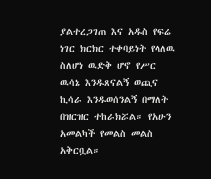ያልተረጋገጠ እና አዱስ የፍሬ ነገር ክርክር ተቀባይነት የላለዉ ስለሆነ ዉድቅ ሆኖ የሥር ዉሳኔ እንዱጸናልኝ ወጪና ኪሳራ እንዱወሰንልኝ በማለት በዝርዝር ተከራክሯል። የአሁን አመልካች የመልስ መልስ አቅርቧል።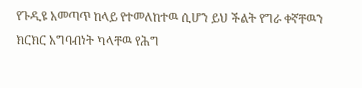የጉዲዩ አመጣጥ ከላይ የተመለከተዉ ሲሆን ይህ ችልት የግራ ቀኛቸዉን ክርክር አግባብነት ካላቸዉ የሕግ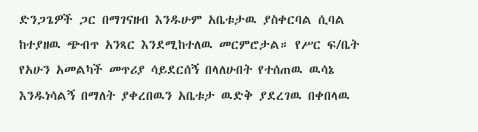ድንጋጌዎች ጋር በማገናዘብ እንዱሁም አቤቱታዉ ያስቀርባል ሲባል ከተያዘዉ ጭብጥ አንጻር እንደሚከተለዉ መርምሮታል። የሥር ፍ/ቤት የአሁን አመልካች መጥሪያ ሳይደርሰኝ በላለሁበት የተሰጠዉ ዉሳኔ እንዱነሳልኝ በማለት ያቀረበዉን አቤቱታ ዉድቅ ያደረገዉ በቀበላዉ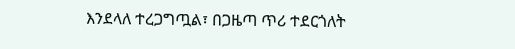እንደላለ ተረጋግጧል፣ በጋዜጣ ጥሪ ተደርጎለት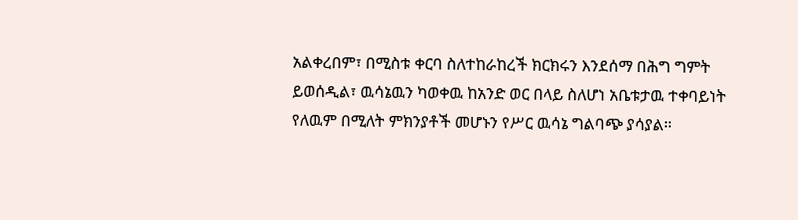አልቀረበም፣ በሚስቱ ቀርባ ስለተከራከረች ክርክሩን እንደሰማ በሕግ ግምት ይወሰዲል፣ ዉሳኔዉን ካወቀዉ ከአንድ ወር በላይ ስለሆነ አቤቱታዉ ተቀባይነት የለዉም በሚለት ምክንያቶች መሆኑን የሥር ዉሳኔ ግልባጭ ያሳያል።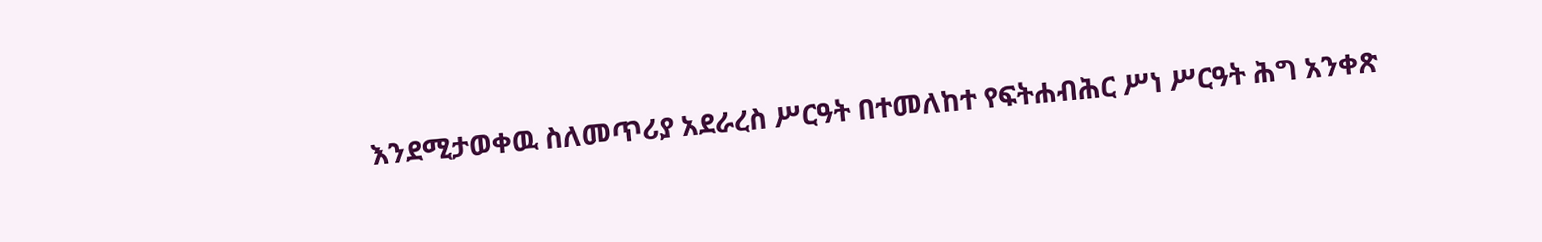እንደሚታወቀዉ ስለመጥሪያ አደራረስ ሥርዓት በተመለከተ የፍትሐብሕር ሥነ ሥርዓት ሕግ አንቀጽ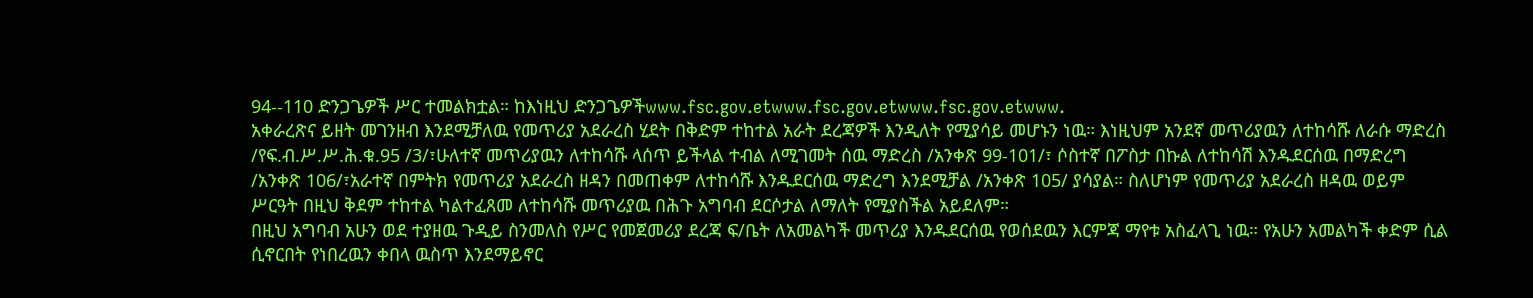94--110 ድንጋጌዎች ሥር ተመልክቷል። ከእነዚህ ድንጋጌዎችwww.fsc.gov.etwww.fsc.gov.etwww.fsc.gov.etwww.
አቀራረጽና ይዘት መገንዘብ እንደሚቻለዉ የመጥሪያ አደራረስ ሂደት በቅድም ተከተል አራት ደረጃዎች እንዲለት የሚያሳይ መሆኑን ነዉ። እነዚህም አንደኛ መጥሪያዉን ለተከሳሹ ለራሱ ማድረስ /የፍ.ብ.ሥ.ሥ.ሕ.ቁ.95 /3/፣ሁለተኛ መጥሪያዉን ለተከሳሹ ላሰጥ ይችላል ተብል ለሚገመት ሰዉ ማድረስ /አንቀጽ 99-101/፣ ሶስተኛ በፖስታ በኩል ለተከሳሽ እንዱደርሰዉ በማድረግ /አንቀጽ 106/፣አራተኛ በምትክ የመጥሪያ አደራረስ ዘዳን በመጠቀም ለተከሳሹ እንዱደርሰዉ ማድረግ እንደሚቻል /አንቀጽ 105/ ያሳያል። ስለሆነም የመጥሪያ አደራረስ ዘዳዉ ወይም ሥርዓት በዚህ ቅደም ተከተል ካልተፈጸመ ለተከሳሹ መጥሪያዉ በሕጉ አግባብ ደርሶታል ለማለት የሚያስችል አይደለም።
በዚህ አግባብ አሁን ወደ ተያዘዉ ጉዲይ ስንመለስ የሥር የመጀመሪያ ደረጃ ፍ/ቤት ለአመልካች መጥሪያ እንዱደርሰዉ የወሰደዉን እርምጃ ማየቱ አስፈላጊ ነዉ። የአሁን አመልካች ቀድም ሲል ሲኖርበት የነበረዉን ቀበላ ዉስጥ እንደማይኖር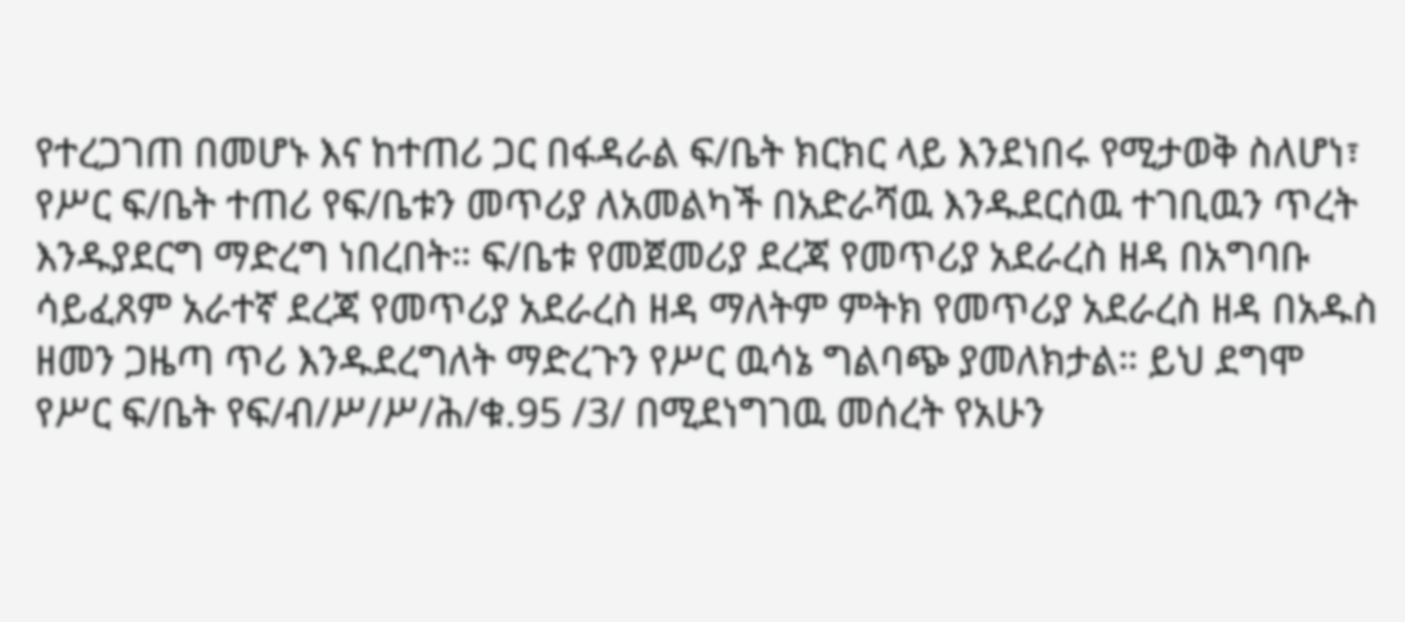የተረጋገጠ በመሆኑ እና ከተጠሪ ጋር በፋዳራል ፍ/ቤት ክርክር ላይ እንደነበሩ የሚታወቅ ስለሆነ፣ የሥር ፍ/ቤት ተጠሪ የፍ/ቤቱን መጥሪያ ለአመልካች በአድራሻዉ እንዱደርሰዉ ተገቢዉን ጥረት እንዱያደርግ ማድረግ ነበረበት። ፍ/ቤቱ የመጀመሪያ ደረጃ የመጥሪያ አደራረስ ዘዳ በአግባቡ ሳይፈጸም አራተኛ ደረጃ የመጥሪያ አደራረስ ዘዳ ማለትም ምትክ የመጥሪያ አደራረስ ዘዳ በአዱስ ዘመን ጋዜጣ ጥሪ እንዱደረግለት ማድረጉን የሥር ዉሳኔ ግልባጭ ያመለክታል። ይህ ደግሞ የሥር ፍ/ቤት የፍ/ብ/ሥ/ሥ/ሕ/ቁ.95 /3/ በሚደነግገዉ መሰረት የአሁን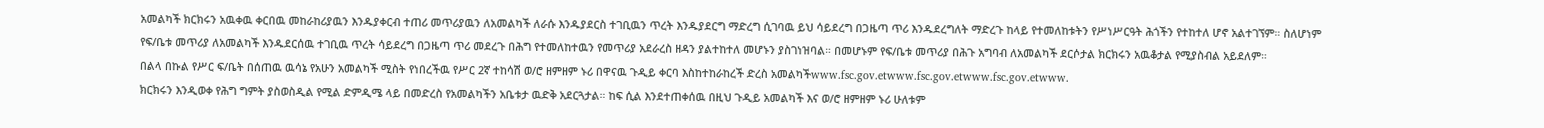አመልካች ክርክሩን አዉቀዉ ቀርበዉ መከራከሪያዉን እንዱያቀርብ ተጠሪ መጥሪያዉን ለአመልካች ለራሱ እንዱያደርስ ተገቢዉን ጥረት እንዱያደርግ ማድረግ ሲገባዉ ይህ ሳይደረግ በጋዜጣ ጥሪ እንዱደረግለት ማድረጉ ከላይ የተመለከቱትን የሥነሥርዓት ሕጎችን የተከተለ ሆኖ አልተገኘም። ስለሆነም የፍ/ቤቱ መጥሪያ ለአመልካች እንዱደርሰዉ ተገቢዉ ጥረት ሳይደረግ በጋዜጣ ጥሪ መደረጉ በሕግ የተመለከተዉን የመጥሪያ አደራረስ ዘዳን ያልተከተለ መሆኑን ያስገነዝባል። በመሆኑም የፍ/ቤቱ መጥሪያ በሕጉ አግባብ ለአመልካች ደርሶታል ክርክሩን አዉቆታል የሚያስብል አይደለም።
በልላ በኩል የሥር ፍ/ቤት በሰጠዉ ዉሳኔ የአሁን አመልካች ሚስት የነበረችዉ የሥር 2ኛ ተከሳሽ ወ/ሮ ዘምዘም ኑሪ በዋናዉ ጉዲይ ቀርባ እስከተከራከረች ድረስ አመልካችwww.fsc.gov.etwww.fsc.gov.etwww.fsc.gov.etwww.
ክርክሩን እንዲወቀ የሕግ ግምት ያስወስዲል የሚል ድምዲሜ ላይ በመድረስ የአመልካችን አቤቱታ ዉድቅ አደርጓታል። ከፍ ሲል እንደተጠቀሰዉ በዚህ ጉዲይ አመልካች እና ወ/ሮ ዘምዘም ኑሪ ሁለቱም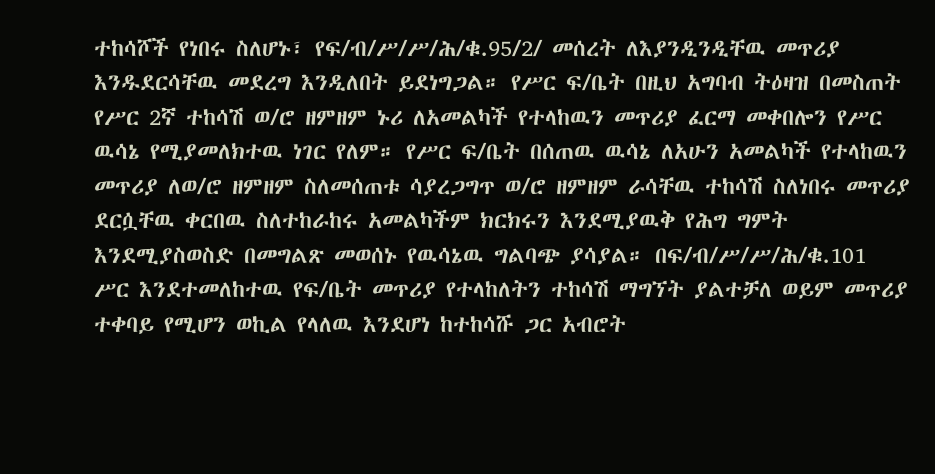ተከሳሾች የነበሩ ስለሆኑ፣ የፍ/ብ/ሥ/ሥ/ሕ/ቁ.95/2/ መሰረት ለእያንዲንዲቸዉ መጥሪያ እንዱደርሳቸዉ መደረግ እንዲለበት ይደነግጋል። የሥር ፍ/ቤት በዚህ አግባብ ትዕዛዝ በመስጠት የሥር 2ኛ ተከሳሽ ወ/ሮ ዘምዘም ኑሪ ለአመልካች የተላከዉን መጥሪያ ፈርማ መቀበሎን የሥር ዉሳኔ የሚያመለክተዉ ነገር የለም። የሥር ፍ/ቤት በሰጠዉ ዉሳኔ ለአሁን አመልካች የተላከዉን መጥሪያ ለወ/ሮ ዘምዘም ስለመሰጠቱ ሳያረጋግጥ ወ/ሮ ዘምዘም ራሳቸዉ ተከሳሽ ስለነበሩ መጥሪያ ደርሷቸዉ ቀርበዉ ስለተከራከሩ አመልካችም ክርክሩን እንደሚያዉቅ የሕግ ግምት እንደሚያስወስድ በመግልጽ መወሰኑ የዉሳኔዉ ግልባጭ ያሳያል። በፍ/ብ/ሥ/ሥ/ሕ/ቁ.101 ሥር እንደተመለከተዉ የፍ/ቤት መጥሪያ የተላከለትን ተከሳሽ ማግኘት ያልተቻለ ወይም መጥሪያ ተቀባይ የሚሆን ወኪል የላለዉ እንደሆነ ከተከሳሹ ጋር አብሮት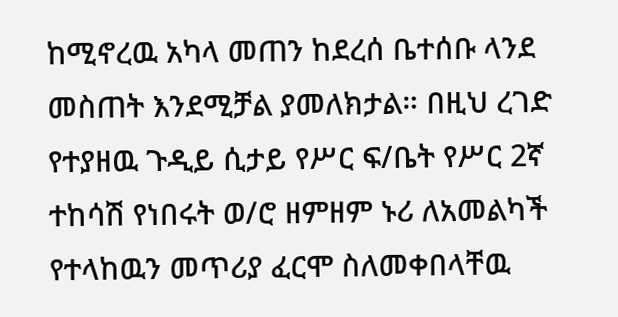ከሚኖረዉ አካላ መጠን ከደረሰ ቤተሰቡ ላንደ መስጠት እንደሚቻል ያመለክታል። በዚህ ረገድ የተያዘዉ ጉዲይ ሲታይ የሥር ፍ/ቤት የሥር 2ኛ ተከሳሽ የነበሩት ወ/ሮ ዘምዘም ኑሪ ለአመልካች የተላከዉን መጥሪያ ፈርሞ ስለመቀበላቸዉ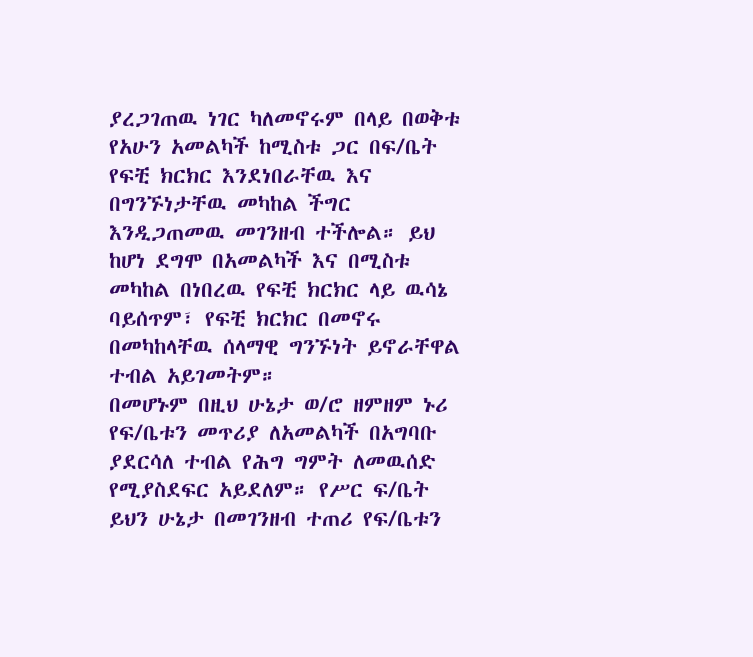ያረጋገጠዉ ነገር ካለመኖሩም በላይ በወቅቱ የአሁን አመልካች ከሚስቱ ጋር በፍ/ቤት የፍቺ ክርክር እንደነበራቸዉ እና በግንኙነታቸዉ መካከል ችግር እንዲጋጠመዉ መገንዘብ ተችሎል። ይህ ከሆነ ደግሞ በአመልካች እና በሚስቱ መካከል በነበረዉ የፍቺ ክርክር ላይ ዉሳኔ ባይሰጥም፣ የፍቺ ክርክር በመኖሩ በመካከላቸዉ ሰላማዊ ግንኙነት ይኖራቸዋል ተብል አይገመትም።
በመሆኑም በዚህ ሁኔታ ወ/ሮ ዘምዘም ኑሪ የፍ/ቤቱን መጥሪያ ለአመልካች በአግባቡ ያደርሳለ ተብል የሕግ ግምት ለመዉሰድ የሚያስደፍር አይደለም። የሥር ፍ/ቤት ይህን ሁኔታ በመገንዘብ ተጠሪ የፍ/ቤቱን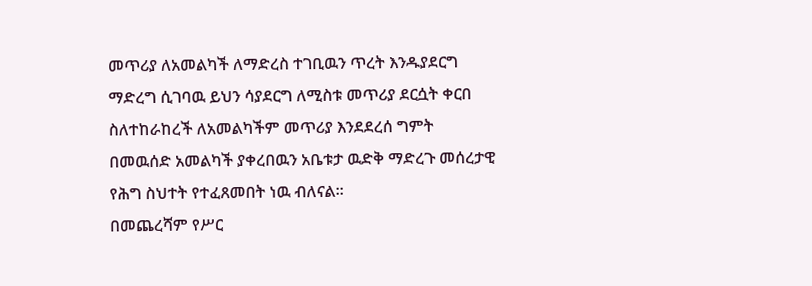መጥሪያ ለአመልካች ለማድረስ ተገቢዉን ጥረት እንዱያደርግ ማድረግ ሲገባዉ ይህን ሳያደርግ ለሚስቱ መጥሪያ ደርሷት ቀርበ ስለተከራከረች ለአመልካችም መጥሪያ እንደደረሰ ግምት በመዉሰድ አመልካች ያቀረበዉን አቤቱታ ዉድቅ ማድረጉ መሰረታዊ የሕግ ስህተት የተፈጸመበት ነዉ ብለናል።
በመጨረሻም የሥር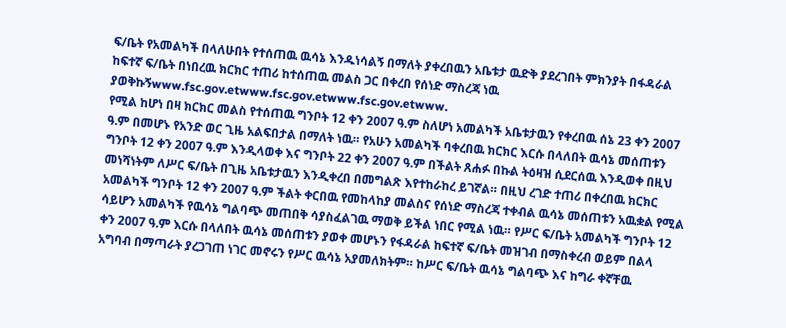ፍ/ቤት የአመልካች በላለሁበት የተሰጠዉ ዉሳኔ እንዱነሳልኝ በማለት ያቀረበዉን አቤቱታ ዉድቅ ያደረገበት ምክንያት በፋዳራል ከፍተኛ ፍ/ቤት በነበረዉ ክርክር ተጠሪ ከተሰጠዉ መልስ ጋር በቀረበ የሰነድ ማስረጃ ነዉ ያወቅኩኝwww.fsc.gov.etwww.fsc.gov.etwww.fsc.gov.etwww.
የሚል ከሆነ በዛ ክርክር መልስ የተሰጠዉ ግንቦት 12 ቀን 2007 ዓ.ም ስለሆነ አመልካች አቤቱታዉን የቀረበዉ ሰኔ 23 ቀን 2007 ዓ.ም በመሆኑ የአንድ ወር ጊዜ አልፍበታል በማለት ነዉ። የአሁን አመልካች ባቀረበዉ ክርክር እርሱ በላለበት ዉሳኔ መሰጠቱን ግንቦት 12 ቀን 2007 ዓ.ም እንዲላወቀ እና ግንቦት 22 ቀን 2007 ዓ.ም በችልት ጸሐፉ በኩል ትዕዛዝ ሲደርሰዉ እንዲወቀ በዚህ መነሻነትም ለሥር ፍ/ቤት በጊዜ አቤቱታዉን እንዲቀረበ በመግልጽ እየተከራከረ ይገኛል። በዚህ ረገድ ተጠሪ በቀረበዉ ክርክር አመልካች ግንቦት 12 ቀን 2007 ዓ.ም ችልት ቀርበዉ የመከላከያ መልስና የሰነድ ማስረጃ ተቀብል ዉሳኔ መሰጠቱን አዉቋል የሚል ሳይሆን አመልካች የዉሳኔ ግልባጭ መጠበቅ ሳያስፈልገዉ ማወቅ ይችል ነበር የሚል ነዉ። የሥር ፍ/ቤት አመልካች ግንቦት 12 ቀን 2007 ዓ.ም እርሱ በላለበት ዉሳኔ መሰጠቱን ያወቀ መሆኑን የፋዳራል ከፍተኛ ፍ/ቤት መዝገብ በማስቀረብ ወይም በልላ አግባብ በማጣራት ያረጋገጠ ነገር መኖሩን የሥር ዉሳኔ አያመለክትም። ከሥር ፍ/ቤት ዉሳኔ ግልባጭ እና ከግራ ቀኛቸዉ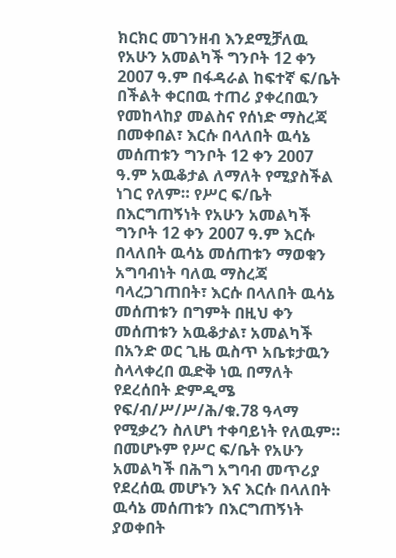ክርክር መገንዘብ እንደሚቻለዉ የአሁን አመልካች ግንቦት 12 ቀን 2007 ዓ.ም በፋዳራል ከፍተኛ ፍ/ቤት በችልት ቀርበዉ ተጠሪ ያቀረበዉን የመከላከያ መልስና የሰነድ ማስረጃ በመቀበል፣ እርሱ በላለበት ዉሳኔ መሰጠቱን ግንቦት 12 ቀን 2007 ዓ.ም አዉቆታል ለማለት የሚያስችል ነገር የለም። የሥር ፍ/ቤት በእርግጠኝነት የአሁን አመልካች ግንቦት 12 ቀን 2007 ዓ.ም እርሱ በላለበት ዉሳኔ መሰጠቱን ማወቁን አግባብነት ባለዉ ማስረጃ ባላረጋገጠበት፣ እርሱ በላለበት ዉሳኔ መሰጠቱን በግምት በዚህ ቀን መሰጠቱን አዉቆታል፣ አመልካች በአንድ ወር ጊዜ ዉስጥ አቤቱታዉን ስላላቀረበ ዉድቅ ነዉ በማለት የደረሰበት ድምዲሜ የፍ/ብ/ሥ/ሥ/ሕ/ቁ.78 ዓላማ የሚቃረን ስለሆነ ተቀባይነት የለዉም። በመሆኑም የሥር ፍ/ቤት የአሁን አመልካች በሕግ አግባብ መጥሪያ የደረሰዉ መሆኑን እና እርሱ በላለበት ዉሳኔ መሰጠቱን በእርግጠኝነት ያወቀበት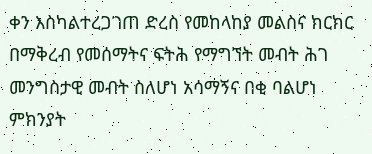ቀን እስካልተረጋገጠ ድረስ የመከላከያ መልስና ክርክር በማቅረብ የመሰማትና ፍትሕ የማግኘት መብት ሕገ መንግስታዊ መብት ስለሆነ አሳማኝና በቂ ባልሆነ ምክንያት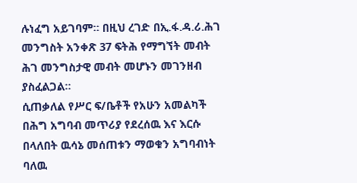ሉነፈግ አይገባም። በዚህ ረገድ በኢ.ፋ.ዳ.ሪ.ሕገ መንግስት አንቀጽ 37 ፍትሕ የማግኘት መብት ሕገ መንግስታዊ መብት መሆኑን መገንዘብ ያስፈልጋል።
ሲጠቃለል የሥር ፍ/ቤቶች የአሁን አመልካች በሕግ አግባብ መጥሪያ የደረሰዉ እና እርሱ በላለበት ዉሳኔ መሰጠቱን ማወቁን አግባብነት ባለዉ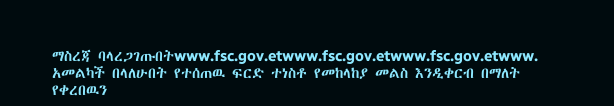ማስረጃ ባላረጋገጡበትwww.fsc.gov.etwww.fsc.gov.etwww.fsc.gov.etwww.
አመልካች በላለሁበት የተሰጠዉ ፍርድ ተነስቶ የመከላከያ መልስ እንዲቀርብ በማለት የቀረበዉን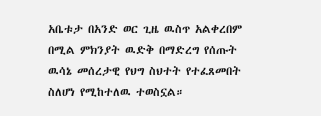አቤቱታ በአንድ ወር ጊዜ ዉስጥ አልቀረበም በሚል ምክንያት ዉድቅ በማድረግ የሰጡት ዉሳኔ መሰረታዊ የህግ ስህተት የተፈጸመበት ስለሆነ የሚከተለዉ ተወስኗል።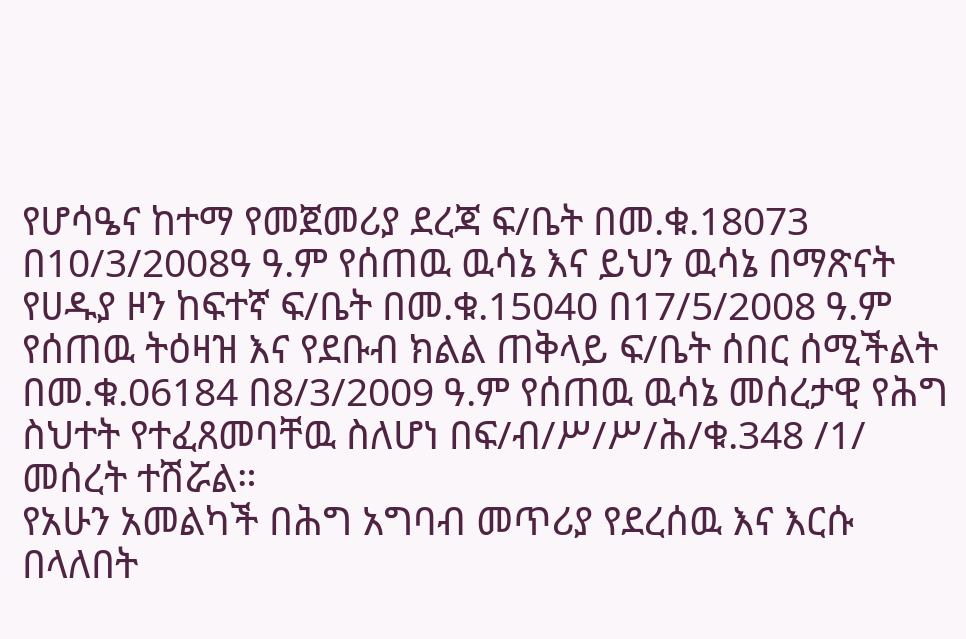የሆሳዔና ከተማ የመጀመሪያ ደረጃ ፍ/ቤት በመ.ቁ.18073 በ10/3/2008ዓ ዓ.ም የሰጠዉ ዉሳኔ እና ይህን ዉሳኔ በማጽናት የሀዱያ ዞን ከፍተኛ ፍ/ቤት በመ.ቁ.15040 በ17/5/2008 ዓ.ም የሰጠዉ ትዕዛዝ እና የደቡብ ክልል ጠቅላይ ፍ/ቤት ሰበር ሰሚችልት በመ.ቁ.06184 በ8/3/2009 ዓ.ም የሰጠዉ ዉሳኔ መሰረታዊ የሕግ ስህተት የተፈጸመባቸዉ ስለሆነ በፍ/ብ/ሥ/ሥ/ሕ/ቁ.348 /1/ መሰረት ተሽሯል።
የአሁን አመልካች በሕግ አግባብ መጥሪያ የደረሰዉ እና እርሱ በላለበት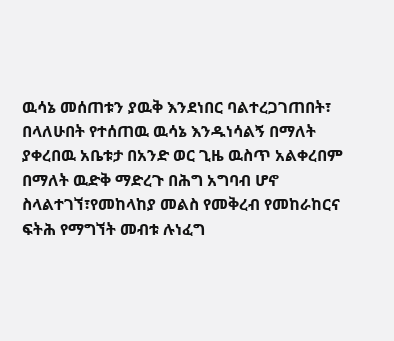ዉሳኔ መሰጠቱን ያዉቅ እንደነበር ባልተረጋገጠበት፣ በላለሁበት የተሰጠዉ ዉሳኔ እንዱነሳልኝ በማለት ያቀረበዉ አቤቱታ በአንድ ወር ጊዜ ዉስጥ አልቀረበም በማለት ዉድቅ ማድረጉ በሕግ አግባብ ሆኖ ስላልተገኘ፣የመከላከያ መልስ የመቅረብ የመከራከርና ፍትሕ የማግኘት መብቱ ሉነፈግ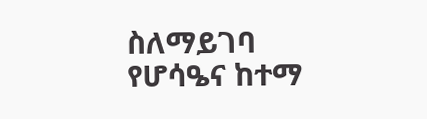ስለማይገባ የሆሳዔና ከተማ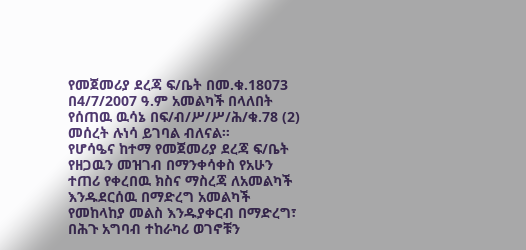የመጀመሪያ ደረጃ ፍ/ቤት በመ.ቁ.18073 በ4/7/2007 ዓ.ም አመልካች በላለበት የሰጠዉ ዉሳኔ በፍ/ብ/ሥ/ሥ/ሕ/ቁ.78 (2) መሰረት ሉነሳ ይገባል ብለናል።
የሆሳዔና ከተማ የመጀመሪያ ደረጃ ፍ/ቤት የዘጋዉን መዝገብ በማንቀሳቀስ የአሁን ተጠሪ የቀረበዉ ክስና ማስረጃ ለአመልካች እንዱደርሰዉ በማድረግ አመልካች የመከላከያ መልስ እንዱያቀርብ በማድረግ፣ በሕጉ አግባብ ተከራካሪ ወገኖቹን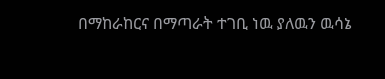በማከራከርና በማጣራት ተገቢ ነዉ ያለዉን ዉሳኔ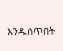እንዱሰጥበት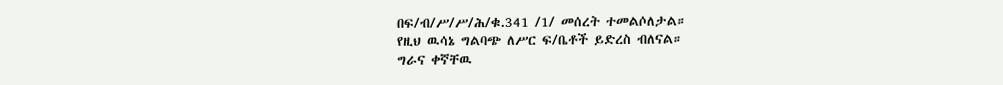በፍ/ብ/ሥ/ሥ/ሕ/ቁ.341 /1/ መሰረት ተመልሶለታል።
የዚህ ዉሳኔ ግልባጭ ለሥር ፍ/ቤቶች ይድረስ ብለናል።
ግራና ቀኛቸዉ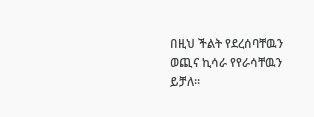በዚህ ችልት የደረሰባቸዉን ወጪና ኪሳራ የየራሳቸዉን ይቻለ።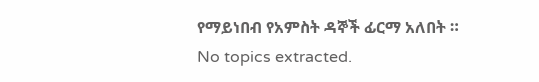የማይነበብ የአምስት ዳኞች ፊርማ አለበት ።
No topics extracted.